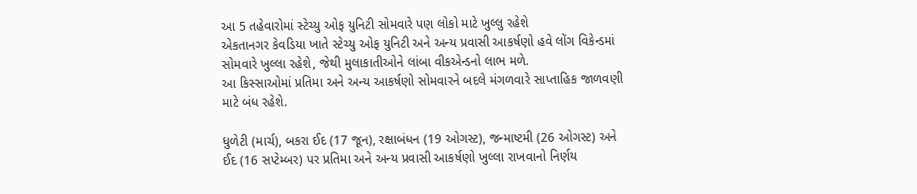આ 5 તહેવારોમાં સ્ટેચ્યુ ઓફ યુનિટી સોમવારે પણ લોકો માટે ખુલ્લુ રહેશે
એકતાનગર કેવડિયા ખાતે સ્ટેચ્યુ ઓફ યુનિટી અને અન્ય પ્રવાસી આકર્ષણો હવે લોંગ વિકેન્ડમાં સોમવારે ખુલ્લા રહેશે, જેથી મુલાકાતીઓને લાંબા વીકએન્ડનો લાભ મળે.
આ કિસ્સાઓમાં પ્રતિમા અને અન્ય આકર્ષણો સોમવારને બદલે મંગળવારે સાપ્તાહિક જાળવણી માટે બંધ રહેશે.

ધુળેટી (માર્ચ), બકરા ઈદ (17 જૂન), રક્ષાબંધન (19 ઓગસ્ટ), જન્માષ્ટમી (26 ઓગસ્ટ) અને ઈદ (16 સપ્ટેમ્બર) પર પ્રતિમા અને અન્ય પ્રવાસી આકર્ષણો ખુલ્લા રાખવાનો નિર્ણય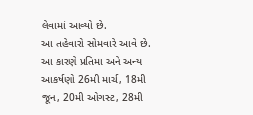લેવામાં આવ્યો છે.
આ તહેવારો સોમવારે આવે છે. આ કારણે પ્રતિમા અને અન્ય આકર્ષણો 26મી માર્ચ, 18મી જૂન, 20મી ઓગસ્ટ, 28મી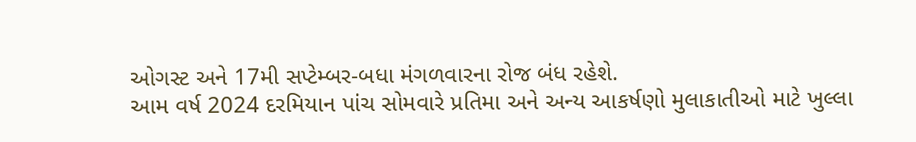ઓગસ્ટ અને 17મી સપ્ટેમ્બર-બધા મંગળવારના રોજ બંધ રહેશે.
આમ વર્ષ 2024 દરમિયાન પાંચ સોમવારે પ્રતિમા અને અન્ય આકર્ષણો મુલાકાતીઓ માટે ખુલ્લા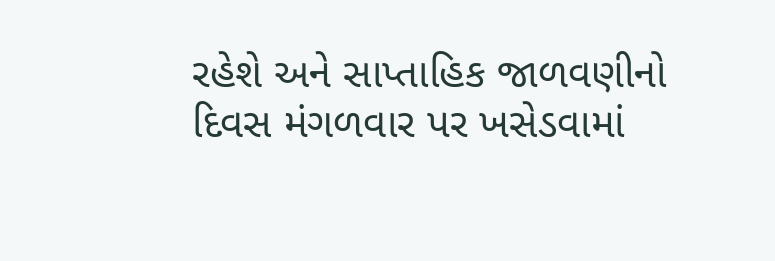રહેશે અને સાપ્તાહિક જાળવણીનો દિવસ મંગળવાર પર ખસેડવામાં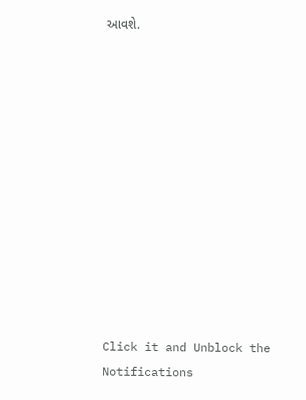આવશે.












Click it and Unblock the Notifications